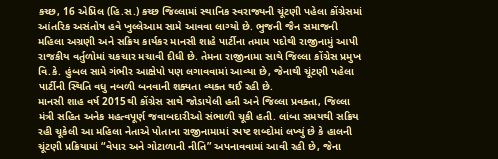કચ્છ, 16 એપ્રિલ (હિ.સ.) કચ્છ જિલ્લામાં સ્થાનિક સ્વરાજ્યની ચૂંટણી પહેલા કોંગ્રેસમાં આંતરિક અસંતોષ હવે ખુલ્લેઆમ સામે આવવા લાગ્યો છે. ભુજની જૈન સમાજની મહિલા અગ્રણી અને સક્રિય કાર્યકર માનસી શાહે પાર્ટીના તમામ પદોથી રાજીનામું આપી રાજકીય વર્તુળોમાં ચકચાર મચાવી દીધી છે. તેમના રાજીનામા સાથે જિલ્લા કોંગ્રેસ પ્રમુખ વિ.કે. હુંબલ સામે ગંભીર આક્ષેપો પણ લગાવવામાં આવ્યા છે, જેનાથી ચૂંટણી પહેલા પાર્ટીની સ્થિતિ વધુ નબળી બનવાની શક્યતા વ્યક્ત થઈ રહી છે.
માનસી શાહ વર્ષ 2015થી કોંગ્રેસ સાથે જોડાયેલી હતી અને જિલ્લા પ્રવક્તા, જિલ્લા મંત્રી સહિત અનેક મહત્વપૂર્ણ જવાબદારીઓ સંભાળી ચૂકી હતી. લાંબા સમયથી સક્રિય રહી ચૂકેલી આ મહિલા નેતાએ પોતાના રાજીનામામાં સ્પષ્ટ શબ્દોમાં લખ્યું છે કે હાલની ચૂંટણી પ્રક્રિયામાં “વેપાર અને ગોટાળાની નીતિ” અપનાવવામાં આવી રહી છે, જેના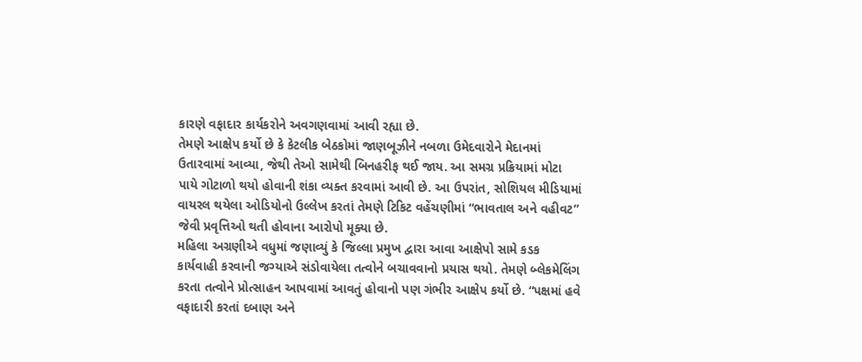કારણે વફાદાર કાર્યકરોને અવગણવામાં આવી રહ્યા છે.
તેમણે આક્ષેપ કર્યો છે કે કેટલીક બેઠકોમાં જાણબૂઝીને નબળા ઉમેદવારોને મેદાનમાં ઉતારવામાં આવ્યા, જેથી તેઓ સામેથી બિનહરીફ થઈ જાય. આ સમગ્ર પ્રક્રિયામાં મોટા પાયે ગોટાળો થયો હોવાની શંકા વ્યક્ત કરવામાં આવી છે. આ ઉપરાંત, સોશિયલ મીડિયામાં વાયરલ થયેલા ઓડિયોનો ઉલ્લેખ કરતાં તેમણે ટિકિટ વહેંચણીમાં “ભાવતાલ અને વહીવટ” જેવી પ્રવૃત્તિઓ થતી હોવાના આરોપો મૂક્યા છે.
મહિલા અગ્રણીએ વધુમાં જણાવ્યું કે જિલ્લા પ્રમુખ દ્વારા આવા આક્ષેપો સામે કડક કાર્યવાહી કરવાની જગ્યાએ સંડોવાયેલા તત્વોને બચાવવાનો પ્રયાસ થયો. તેમણે બ્લેકમેલિંગ કરતા તત્વોને પ્રોત્સાહન આપવામાં આવતું હોવાનો પણ ગંભીર આક્ષેપ કર્યો છે. “પક્ષમાં હવે વફાદારી કરતાં દબાણ અને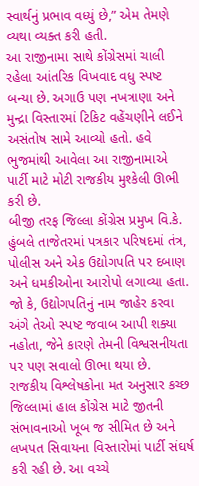સ્વાર્થનું પ્રભાવ વધ્યું છે,” એમ તેમણે વ્યથા વ્યક્ત કરી હતી.
આ રાજીનામા સાથે કોંગ્રેસમાં ચાલી રહેલા આંતરિક વિખવાદ વધુ સ્પષ્ટ બન્યા છે. અગાઉ પણ નખત્રાણા અને મુન્દ્રા વિસ્તારમાં ટિકિટ વહેંચણીને લઈને અસંતોષ સામે આવ્યો હતો. હવે ભુજમાંથી આવેલા આ રાજીનામાએ પાર્ટી માટે મોટી રાજકીય મુશ્કેલી ઊભી કરી છે.
બીજી તરફ જિલ્લા કોંગ્રેસ પ્રમુખ વિ.કે. હુંબલે તાજેતરમાં પત્રકાર પરિષદમાં તંત્ર, પોલીસ અને એક ઉદ્યોગપતિ પર દબાણ અને ધમકીઓના આરોપો લગાવ્યા હતા. જો કે, ઉદ્યોગપતિનું નામ જાહેર કરવા અંગે તેઓ સ્પષ્ટ જવાબ આપી શક્યા નહોતા, જેને કારણે તેમની વિશ્વસનીયતા પર પણ સવાલો ઊભા થયા છે.
રાજકીય વિશ્લેષકોના મત અનુસાર કચ્છ જિલ્લામાં હાલ કોંગ્રેસ માટે જીતની સંભાવનાઓ ખૂબ જ સીમિત છે અને લખપત સિવાયના વિસ્તારોમાં પાર્ટી સંઘર્ષ કરી રહી છે. આ વચ્ચે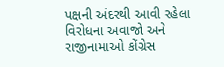પક્ષની અંદરથી આવી રહેલા વિરોધના અવાજો અને રાજીનામાઓ કોંગ્રેસ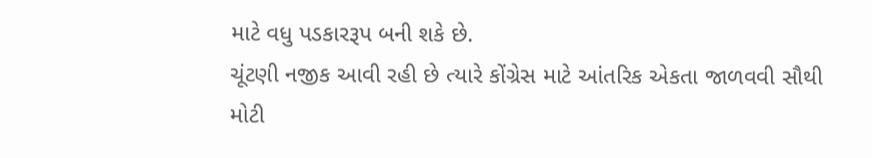માટે વધુ પડકારરૂપ બની શકે છે.
ચૂંટણી નજીક આવી રહી છે ત્યારે કોંગ્રેસ માટે આંતરિક એકતા જાળવવી સૌથી મોટી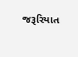જરૂરિયાત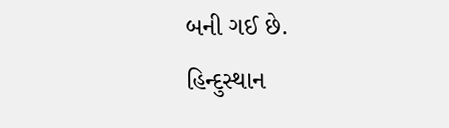બની ગઈ છે.
હિન્દુસ્થાન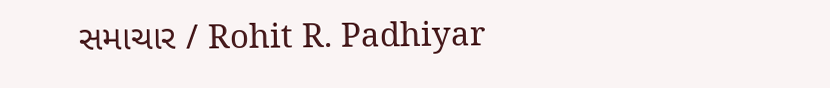સમાચાર / Rohit R. Padhiyar